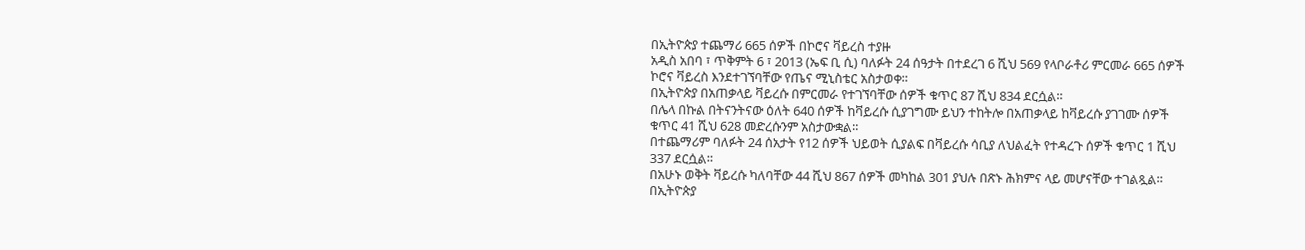በኢትዮጵያ ተጨማሪ 665 ሰዎች በኮሮና ቫይረስ ተያዙ
አዲስ አበባ ፣ ጥቅምት 6 ፣ 2013 (ኤፍ ቢ ሲ) ባለፉት 24 ሰዓታት በተደረገ 6 ሺህ 569 የላቦራቶሪ ምርመራ 665 ሰዎች ኮሮና ቫይረስ እንደተገኘባቸው የጤና ሚኒስቴር አስታወቀ።
በኢትዮጵያ በአጠቃላይ ቫይረሱ በምርመራ የተገኘባቸው ሰዎች ቁጥር 87 ሺህ 834 ደርሷል።
በሌላ በኩል በትናንትናው ዕለት 640 ሰዎች ከቫይረሱ ሲያገግሙ ይህን ተከትሎ በአጠቃላይ ከቫይረሱ ያገገሙ ሰዎች ቁጥር 41 ሺህ 628 መድረሱንም አስታውቋል።
በተጨማሪም ባለፉት 24 ሰአታት የ12 ሰዎች ህይወት ሲያልፍ በቫይረሱ ሳቢያ ለህልፈት የተዳረጉ ሰዎች ቁጥር 1 ሺህ 337 ደርሷል።
በአሁኑ ወቅት ቫይረሱ ካለባቸው 44 ሺህ 867 ሰዎች መካከል 301 ያህሉ በጽኑ ሕክምና ላይ መሆናቸው ተገልጿል።
በኢትዮጵያ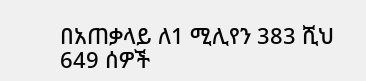በአጠቃላይ ለ1 ሚሊየን 383 ሺህ 649 ሰዎች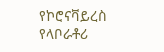የኮሮናቫይረስ የላቦራቶሪ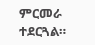ምርመራ ተደርጓል።